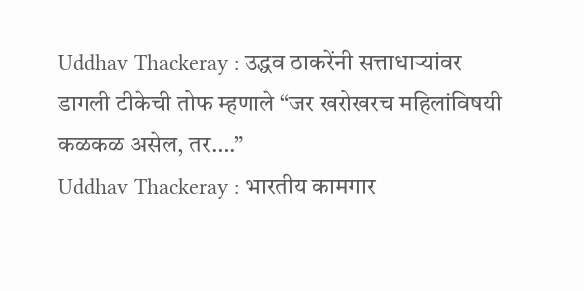Uddhav Thackeray : उद्धव ठाकरेंनी सत्ताधाऱ्यांवर डागली टीकेची तोफ म्हणाले “जर खरोखरच महिलांविषयी कळकळ असेल, तर….”
Uddhav Thackeray : भारतीय कामगार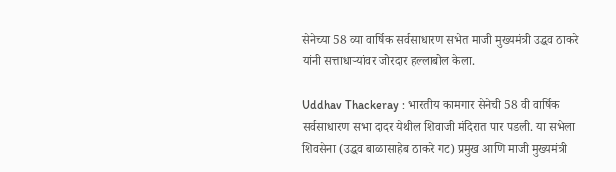सेनेच्या 58 व्या वार्षिक सर्वसाधारण सभेत माजी मुख्यमंत्री उद्धव ठाकरे यांनी सत्ताधाऱ्यांवर जोरदार हल्लाबोल केला.

Uddhav Thackeray : भारतीय कामगार सेनेची 58 वी वार्षिक सर्वसाधारण सभा दादर येथील शिवाजी मंदिरात पार पडली. या सभेला शिवसेना (उद्धव बाळासाहेब ठाकरे गट) प्रमुख आणि माजी मुख्यमंत्री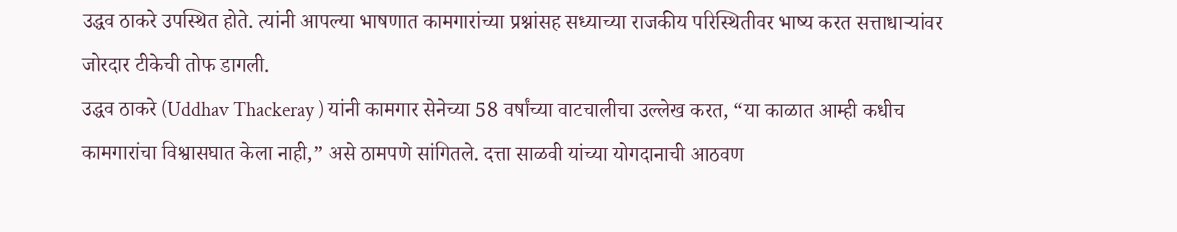उद्धव ठाकरे उपस्थित होते. त्यांनी आपल्या भाषणात कामगारांच्या प्रश्नांसह सध्याच्या राजकीय परिस्थितीवर भाष्य करत सत्ताधाऱ्यांवर जोरदार टीकेची तोफ डागली.
उद्धव ठाकरे (Uddhav Thackeray ) यांनी कामगार सेनेच्या 58 वर्षांच्या वाटचालीचा उल्लेख करत, “या काळात आम्ही कधीच कामगारांचा विश्वासघात केला नाही,” असे ठामपणे सांगितले. दत्ता साळवी यांच्या योगदानाची आठवण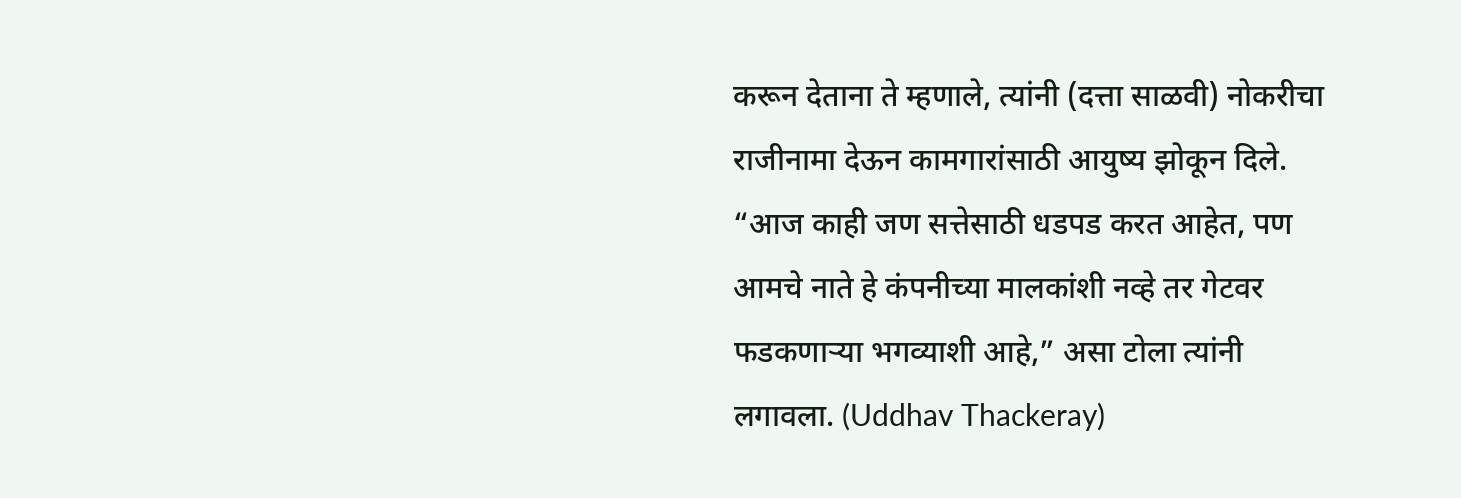करून देताना ते म्हणाले, त्यांनी (दत्ता साळवी) नोकरीचा राजीनामा देऊन कामगारांसाठी आयुष्य झोकून दिले. “आज काही जण सत्तेसाठी धडपड करत आहेत, पण आमचे नाते हे कंपनीच्या मालकांशी नव्हे तर गेटवर फडकणाऱ्या भगव्याशी आहे,” असा टोला त्यांनी लगावला. (Uddhav Thackeray)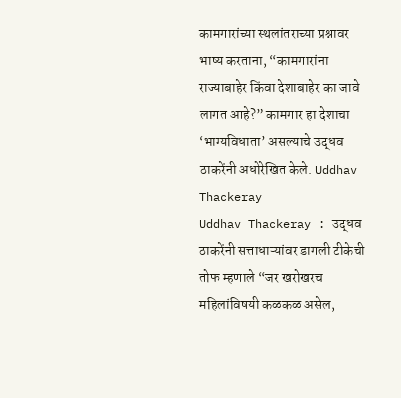कामगारांच्या स्थलांतराच्या प्रश्नावर भाष्य करताना, “कामगारांना राज्याबाहेर किंवा देशाबाहेर का जावे लागत आहे?” कामगार हा देशाचा ‘भाग्यविधाता’ असल्याचे उद्धव ठाकरेंनी अधोरेखित केले. Uddhav Thackeray
Uddhav Thackeray : उद्धव ठाकरेंनी सत्ताधाऱ्यांवर डागली टीकेची तोफ म्हणाले “जर खरोखरच महिलांविषयी कळकळ असेल,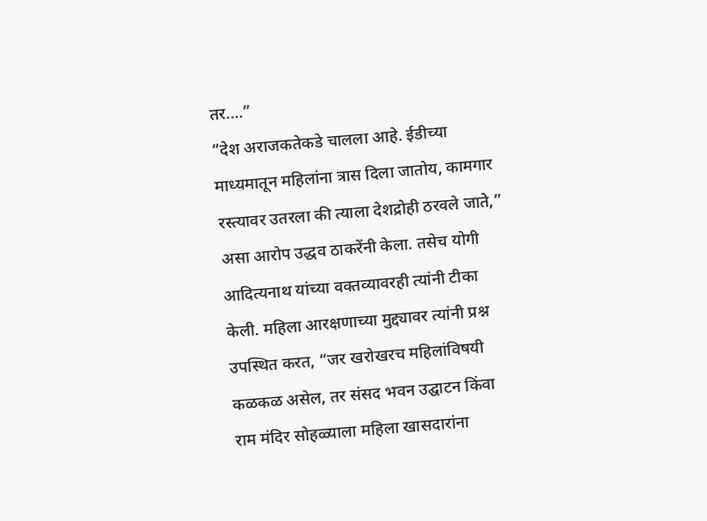तर….”
“देश अराजकतेकडे चालला आहे. ईडीच्या माध्यमातून महिलांना त्रास दिला जातोय, कामगार रस्त्यावर उतरला की त्याला देशद्रोही ठरवले जाते,” असा आरोप उद्धव ठाकरेंनी केला. तसेच योगी आदित्यनाथ यांच्या वक्तव्यावरही त्यांनी टीका केली. महिला आरक्षणाच्या मुद्द्यावर त्यांनी प्रश्न उपस्थित करत, “जर खरोखरच महिलांविषयी कळकळ असेल, तर संसद भवन उद्घाटन किंवा राम मंदिर सोहळ्याला महिला खासदारांना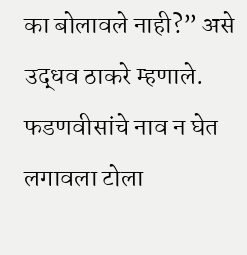का बोलावले नाही?” असे उद्धव ठाकरे म्हणाले.
फडणवीसांचे नाव न घेत लगावला टोला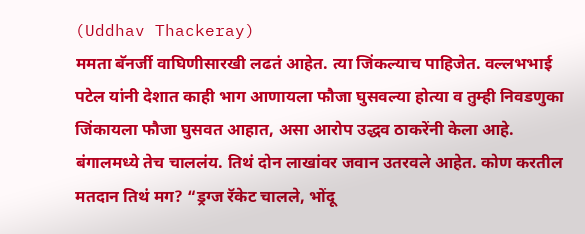(Uddhav Thackeray)
ममता बॅनर्जी वाघिणीसारखी लढतं आहेत. त्या जिंकल्याच पाहिजेत. वल्लभभाई पटेल यांनी देशात काही भाग आणायला फौजा घुसवल्या होत्या व तुम्ही निवडणुका जिंकायला फौजा घुसवत आहात, असा आरोप उद्धव ठाकरेंनी केला आहे. बंगालमध्ये तेच चाललंय. तिथं दोन लाखांवर जवान उतरवले आहेत. कोण करतील मतदान तिथं मग? “ड्रग्ज रॅकेट चालले, भोंदू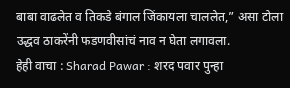बाबा वाढलेत व तिकडे बंगाल जिंकायला चाललेत,” असा टोला उद्धव ठाकरेंनी फडणवीसांचं नाव न घेता लगावला.
हेही वाचा : Sharad Pawar : शरद पवार पुन्हा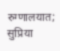रुग्णालयात; सुप्रिया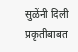सुळेंनी दिली प्रकृतीबाबत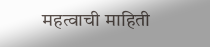महत्वाची माहिती